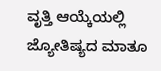ವೃತ್ತಿ ಆಯ್ಕೆಯಲ್ಲಿ ಜ್ಯೋತಿಷ್ಯದ ಮಾತೂ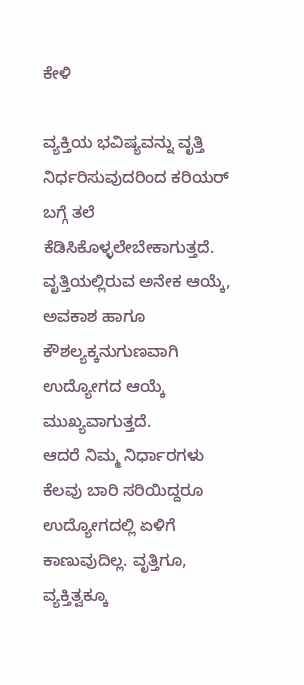ಕೇಳಿ

ವ್ಯಕ್ತಿಯ ಭವಿಷ್ಯವನ್ನು ವೃತ್ತಿ ನಿರ್ಧರಿಸುವುದರಿಂದ ಕರಿಯರ್ ಬಗ್ಗೆ ತಲೆ ಕೆಡಿಸಿಕೊಳ್ಳಲೇಬೇಕಾಗುತ್ತದೆ. ವೃತ್ತಿಯಲ್ಲಿರುವ ಅನೇಕ ಆಯ್ಕೆ, ಅವಕಾಶ ಹಾಗೂ ಕೌಶಲ್ಯಕ್ಕನುಗುಣವಾಗಿ ಉದ್ಯೋಗದ ಆಯ್ಕೆ ಮುಖ್ಯವಾಗುತ್ತದೆ.
ಆದರೆ ನಿಮ್ಮ ನಿರ್ಧಾರಗಳು ಕೆಲವು ಬಾರಿ ಸರಿಯಿದ್ದರೂ ಉದ್ಯೋಗದಲ್ಲಿ ಏಳಿಗೆ ಕಾಣುವುದಿಲ್ಲ. ವೃತ್ತಿಗೂ, ವ್ಯಕ್ತಿತ್ವಕ್ಕೂ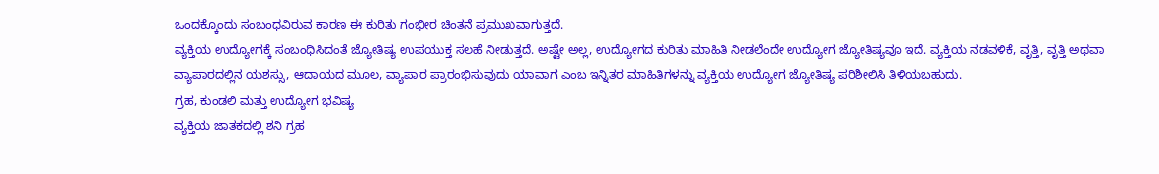ಒಂದಕ್ಕೊಂದು ಸಂಬಂಧವಿರುವ ಕಾರಣ ಈ ಕುರಿತು ಗಂಭೀರ ಚಿಂತನೆ ಪ್ರಮುಖವಾಗುತ್ತದೆ.
ವ್ಯಕ್ತಿಯ ಉದ್ಯೋಗಕ್ಕೆ ಸಂಬಂಧಿಸಿದಂತೆ ಜ್ಯೋತಿಷ್ಯ ಉಪಯುಕ್ತ ಸಲಹೆ ನೀಡುತ್ತದೆ. ಅಷ್ಟೇ ಅಲ್ಲ, ಉದ್ಯೋಗದ ಕುರಿತು ಮಾಹಿತಿ ನೀಡಲೆಂದೇ ಉದ್ಯೋಗ ಜ್ಯೋತಿಷ್ಯವೂ ಇದೆ. ವ್ಯಕ್ತಿಯ ನಡವಳಿಕೆ, ವೃತ್ತಿ, ವೃತ್ತಿ ಅಥವಾ ವ್ಯಾಪಾರದಲ್ಲಿನ ಯಶಸ್ಸು, ಆದಾಯದ ಮೂಲ, ವ್ಯಾಪಾರ ಪ್ರಾರಂಭಿಸುವುದು ಯಾವಾಗ ಎಂಬ ಇನ್ನಿತರ ಮಾಹಿತಿಗಳನ್ನು ವ್ಯಕ್ತಿಯ ಉದ್ಯೋಗ ಜ್ಯೋತಿಷ್ಯ ಪರಿಶೀಲಿಸಿ ತಿಳಿಯಬಹುದು.
ಗ್ರಹ, ಕುಂಡಲಿ ಮತ್ತು ಉದ್ಯೋಗ ಭವಿಷ್ಯ
ವ್ಯಕ್ತಿಯ ಜಾತಕದಲ್ಲಿ ಶನಿ ಗ್ರಹ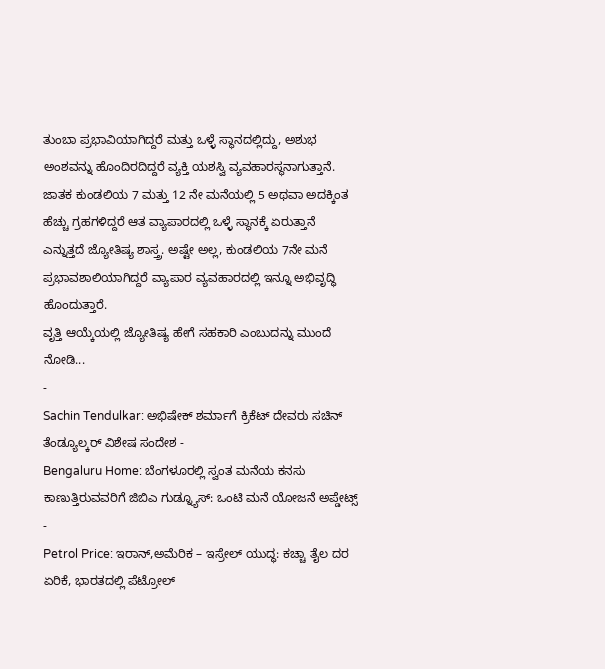ತುಂಬಾ ಪ್ರಭಾವಿಯಾಗಿದ್ದರೆ ಮತ್ತು ಒಳ್ಳೆ ಸ್ಥಾನದಲ್ಲಿದ್ದು, ಅಶುಭ ಅಂಶವನ್ನು ಹೊಂದಿರದಿದ್ದರೆ ವ್ಯಕ್ತಿ ಯಶಸ್ವಿ ವ್ಯವಹಾರಸ್ಥನಾಗುತ್ತಾನೆ. ಜಾತಕ ಕುಂಡಲಿಯ 7 ಮತ್ತು 12 ನೇ ಮನೆಯಲ್ಲಿ 5 ಅಥವಾ ಅದಕ್ಕಿಂತ ಹೆಚ್ಚು ಗ್ರಹಗಳಿದ್ದರೆ ಆತ ವ್ಯಾಪಾರದಲ್ಲಿ ಒಳ್ಳೆ ಸ್ಥಾನಕ್ಕೆ ಏರುತ್ತಾನೆ ಎನ್ನುತ್ತದೆ ಜ್ಯೋತಿಷ್ಯ ಶಾಸ್ತ್ರ. ಅಷ್ಟೇ ಅಲ್ಲ, ಕುಂಡಲಿಯ 7ನೇ ಮನೆ ಪ್ರಭಾವಶಾಲಿಯಾಗಿದ್ದರೆ ವ್ಯಾಪಾರ ವ್ಯವಹಾರದಲ್ಲಿ ಇನ್ನೂ ಅಭಿವೃದ್ಧಿ ಹೊಂದುತ್ತಾರೆ.
ವೃತ್ತಿ ಆಯ್ಕೆಯಲ್ಲಿ ಜ್ಯೋತಿಷ್ಯ ಹೇಗೆ ಸಹಕಾರಿ ಎಂಬುದನ್ನು ಮುಂದೆ ನೋಡಿ...
-
Sachin Tendulkar: ಅಭಿಷೇಕ್ ಶರ್ಮಾಗೆ ಕ್ರಿಕೆಟ್ ದೇವರು ಸಚಿನ್ ತೆಂಡ್ಯೂಲ್ಕರ್ ವಿಶೇಷ ಸಂದೇಶ -
Bengaluru Home: ಬೆಂಗಳೂರಲ್ಲಿ ಸ್ವಂತ ಮನೆಯ ಕನಸು ಕಾಣುತ್ತಿರುವವರಿಗೆ ಜಿಬಿಎ ಗುಡ್ನ್ಯೂಸ್: ಒಂಟಿ ಮನೆ ಯೋಜನೆ ಅಪ್ಡೇಟ್ಸ್ -
Petrol Price: ಇರಾನ್,ಅಮೆರಿಕ – ಇಸ್ರೇಲ್ ಯುದ್ಧ: ಕಚ್ಚಾ ತೈಲ ದರ ಏರಿಕೆ, ಭಾರತದಲ್ಲಿ ಪೆಟ್ರೋಲ್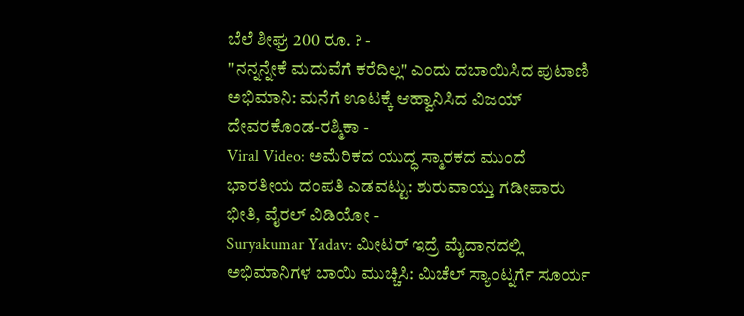ಬೆಲೆ ಶೀಘ್ರ 200 ರೂ. ? -
"ನನ್ನನ್ನೇಕೆ ಮದುವೆಗೆ ಕರೆದಿಲ್ಲ" ಎಂದು ದಬಾಯಿಸಿದ ಪುಟಾಣಿ ಅಭಿಮಾನಿ: ಮನೆಗೆ ಊಟಕ್ಕೆ ಆಹ್ವಾನಿಸಿದ ವಿಜಯ್ ದೇವರಕೊಂಡ-ರಶ್ಮಿಕಾ -
Viral Video: ಅಮೆರಿಕದ ಯುದ್ಧ ಸ್ಮಾರಕದ ಮುಂದೆ ಭಾರತೀಯ ದಂಪತಿ ಎಡವಟ್ಟು: ಶುರುವಾಯ್ತು ಗಡೀಪಾರು ಭೀತಿ, ವೈರಲ್ ವಿಡಿಯೋ -
Suryakumar Yadav: ಮೀಟರ್ ಇದ್ರೆ ಮೈದಾನದಲ್ಲಿ ಅಭಿಮಾನಿಗಳ ಬಾಯಿ ಮುಚ್ಚಿಸಿ: ಮಿಚೆಲ್ ಸ್ಯಾಂಟ್ನರ್ಗೆ ಸೂರ್ಯ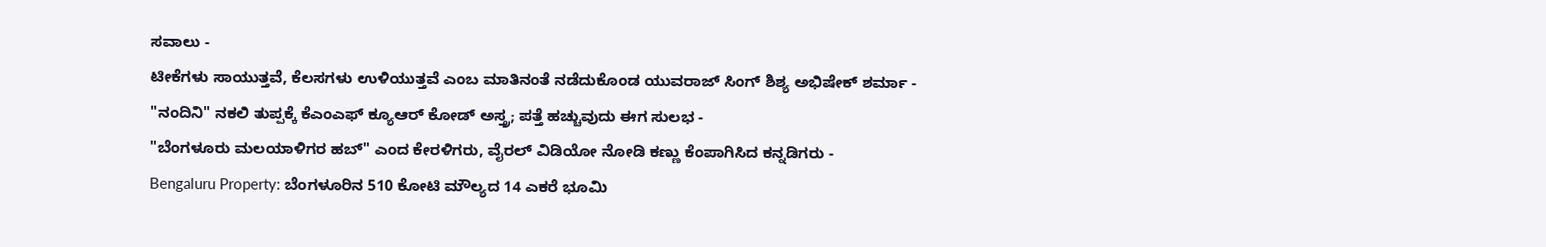ಸವಾಲು -
ಟೀಕೆಗಳು ಸಾಯುತ್ತವೆ, ಕೆಲಸಗಳು ಉಳಿಯುತ್ತವೆ ಎಂಬ ಮಾತಿನಂತೆ ನಡೆದುಕೊಂಡ ಯುವರಾಜ್ ಸಿಂಗ್ ಶಿಶ್ಯ ಅಭಿಷೇಕ್ ಶರ್ಮಾ -
"ನಂದಿನಿ" ನಕಲಿ ತುಪ್ಪಕ್ಕೆ ಕೆಎಂಎಫ್ ಕ್ಯೂಆರ್ ಕೋಡ್ ಅಸ್ತ್ರ; ಪತ್ತೆ ಹಚ್ಚುವುದು ಈಗ ಸುಲಭ -
"ಬೆಂಗಳೂರು ಮಲಯಾಳಿಗರ ಹಬ್" ಎಂದ ಕೇರಳಿಗರು, ವೈರಲ್ ವಿಡಿಯೋ ನೋಡಿ ಕಣ್ಣು ಕೆಂಪಾಗಿಸಿದ ಕನ್ನಡಿಗರು -
Bengaluru Property: ಬೆಂಗಳೂರಿನ 510 ಕೋಟಿ ಮೌಲ್ಯದ 14 ಎಕರೆ ಭೂಮಿ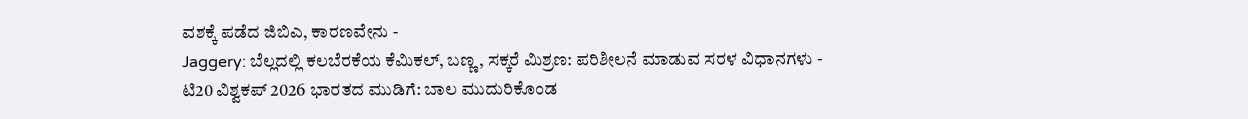ವಶಕ್ಕೆ ಪಡೆದ ಜಿಬಿಎ, ಕಾರಣವೇನು -
Jaggery: ಬೆಲ್ಲದಲ್ಲಿ ಕಲಬೆರಕೆಯ ಕೆಮಿಕಲ್, ಬಣ್ಣ, ಸಕ್ಕರೆ ಮಿಶ್ರಣ: ಪರಿಶೀಲನೆ ಮಾಡುವ ಸರಳ ವಿಧಾನಗಳು -
ಟಿ20 ವಿಶ್ವಕಪ್ 2026 ಭಾರತದ ಮುಡಿಗೆ: ಬಾಲ ಮುದುರಿಕೊಂಡ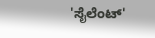'ಸೈಲೆಂಟ್'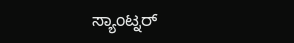ಸ್ಯಾಂಟ್ನರ್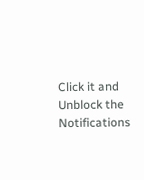Click it and Unblock the Notifications